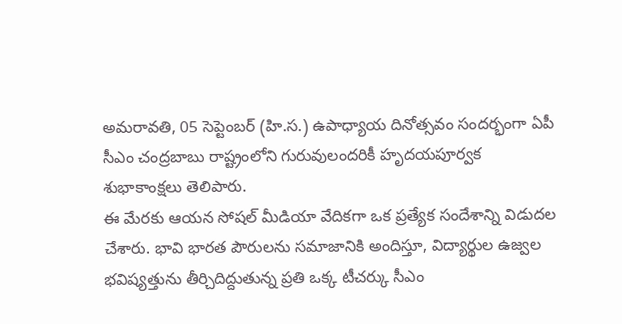అమరావతి, 05 సెప్టెంబర్ (హి.స.) ఉపాధ్యాయ దినోత్సవం సందర్భంగా ఏపీ సీఎం చంద్రబాబు రాష్ట్రంలోని గురువులందరికీ హృదయపూర్వక శుభాకాంక్షలు తెలిపారు.
ఈ మేరకు ఆయన సోషల్ మీడియా వేదికగా ఒక ప్రత్యేక సందేశాన్ని విడుదల చేశారు. భావి భారత పౌరులను సమాజానికి అందిస్తూ, విద్యార్థుల ఉజ్వల భవిష్యత్తును తీర్చిదిద్దుతున్న ప్రతి ఒక్క టీచర్కు సీఎం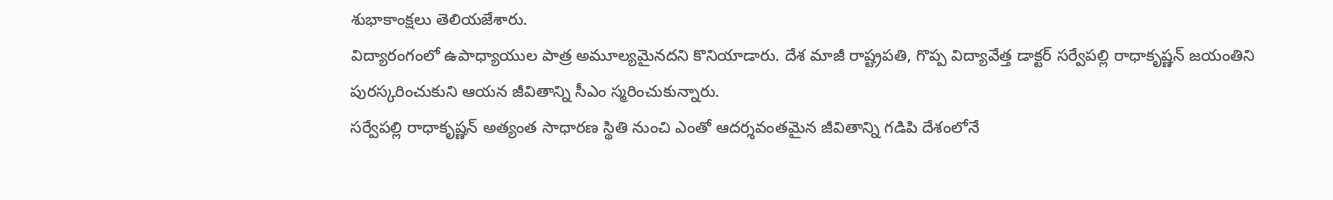శుభాకాంక్షలు తెలియజేశారు.
విద్యారంగంలో ఉపాధ్యాయుల పాత్ర అమూల్యమైనదని కొనియాడారు. దేశ మాజీ రాష్ట్రపతి, గొప్ప విద్యావేత్త డాక్టర్ సర్వేపల్లి రాధాకృష్ణన్ జయంతిని పురస్కరించుకుని ఆయన జీవితాన్ని సీఎం స్మరించుకున్నారు.
సర్వేపల్లి రాధాకృష్ణన్ అత్యంత సాధారణ స్థితి నుంచి ఎంతో ఆదర్శవంతమైన జీవితాన్ని గడిపి దేశంలోనే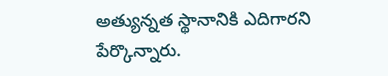అత్యున్నత స్థానానికి ఎదిగారని పేర్కొన్నారు.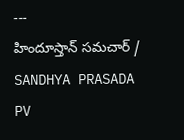---
హిందూస్తాన్ సమచార్ / SANDHYA PRASADA PV